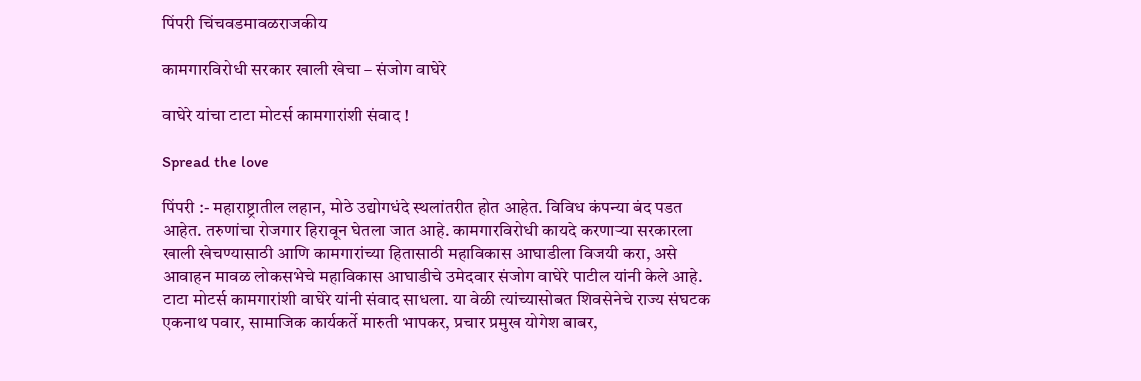पिंपरी चिंचवडमावळराजकीय

कामगारविरोधी सरकार खाली खेचा – संजोग वाघेरे

वाघेरे यांचा टाटा मोटर्स कामगारांशी संवाद !

Spread the love

पिंपरी :- महाराष्ट्रातील लहान, मोठे उद्योगधंदे स्थलांतरीत होत आहेत. विविध कंपन्या बंद पडत आहेत. तरुणांचा रोजगार हिरावून घेतला जात आहे. कामगारविरोधी कायदे करणाऱ्या सरकारला खाली खेचण्यासाठी आणि कामगारांच्या हितासाठी महाविकास आघाडीला विजयी करा, असे आवाहन मावळ लोकसभेचे महाविकास आघाडीचे उमेदवार संजोग वाघेरे पाटील यांनी केले आहे.
टाटा मोटर्स कामगारांशी वाघेरे यांनी संवाद साधला. या वेळी त्यांच्यासोबत शिवसेनेचे राज्य संघटक एकनाथ पवार, सामाजिक कार्यकर्ते मारुती भापकर, प्रचार प्रमुख योगेश बाबर,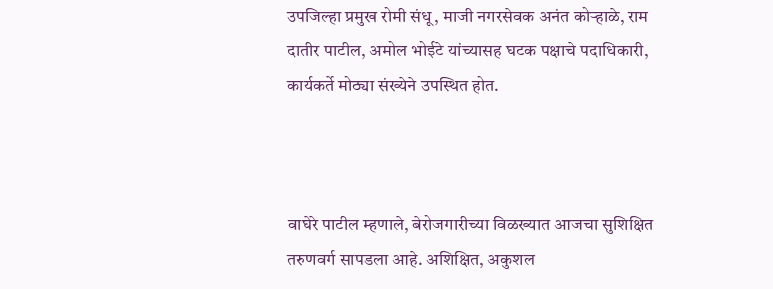उपजिल्हा प्रमुख रोमी संधू, माजी नगरसेवक अनंत कोऱ्हाळे, राम दातीर पाटील, अमोल भोईटे यांच्यासह घटक पक्षाचे पदाधिकारी, कार्यकर्ते मोठ्या संख्येने उपस्थित होत.



वाघेरे पाटील म्हणाले, बेरोजगारीच्या विळख्यात आजचा सुशिक्षित तरुणवर्ग सापडला आहे. अशिक्षित, अकुशल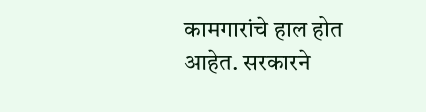कामगारांचे हाल होत आहेत. सरकारने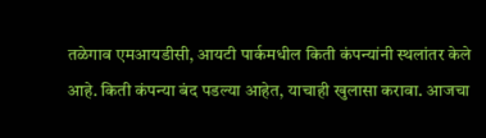तळेगाव एमआयडीसी, आयटी पार्कमधील किती कंपन्यांनी स्थलांतर केले आहे. किती कंपन्या बंद पडल्या आहेत, याचाही खुलासा करावा. आजचा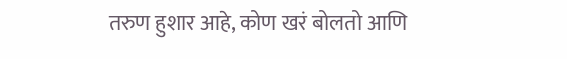तरुण हुशार आहे, कोण खरं बोलतो आणि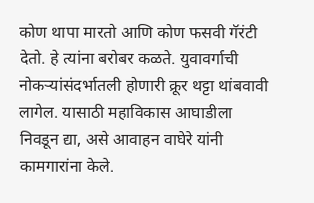कोण थापा मारतो आणि कोण फसवी गॅरंटी देतो. हे त्यांना बरोबर कळते. युवावर्गाची नोकऱ्यांसंदर्भातली होणारी क्रूर थट्टा थांबवावी लागेल. यासाठी महाविकास आघाडीला निवडून द्या, असे आवाहन वाघेरे यांनी कामगारांना केले.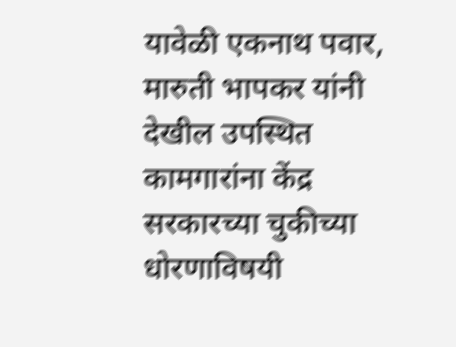यावेळी एकनाथ पवार, मारुती भापकर यांनी देखील उपस्थित कामगारांना केंद्र सरकारच्या चुकीच्या धोरणाविषयी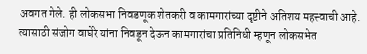अवगत गेले. ही लोकसभा निवडणूक शेतकरी व कामगारांच्या दृष्टीने अतिशय महत्त्वाची आहे. त्यासाठी संजोग वाघेरे यांना निवडून देऊन कामगारांचा प्रतिनिधी म्हणून लोकसभेत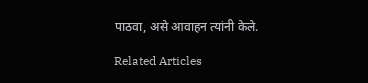पाठवा, असे आवाहन त्यांनी केले.

Related Articles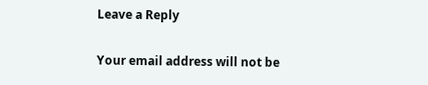Leave a Reply

Your email address will not be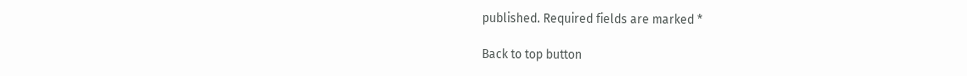published. Required fields are marked *

Back to top button